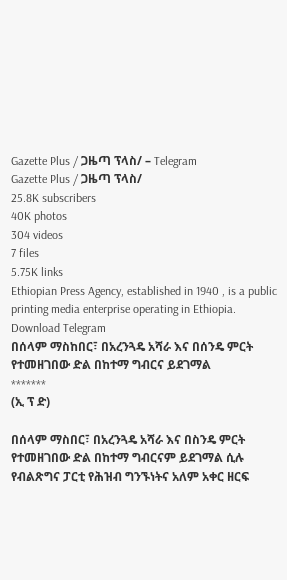Gazette Plus / ጋዜጣ ፕላስ/ – Telegram
Gazette Plus / ጋዜጣ ፕላስ/
25.8K subscribers
40K photos
304 videos
7 files
5.75K links
Ethiopian Press Agency, established in 1940 , is a public printing media enterprise operating in Ethiopia.
Download Telegram
በሰላም ማስከበር፣ በአረንጓዴ አሻራ እና በሰንዴ ምርት የተመዘገበው ድል በከተማ ግብርና ይደገማል
*******
(ኢ ፕ ድ)

በሰላም ማስበር፣ በአረንጓዴ አሻራ እና በስንዴ ምርት የተመዘገበው ድል በከተማ ግብርናም ይደገማል ሲሉ የብልጽግና ፓርቲ የሕዝብ ግንኙነትና አለም አቀር ዘርፍ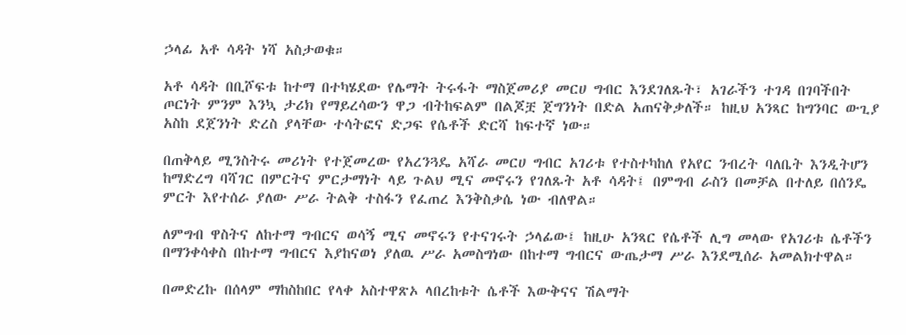ኃላፊ አቶ ሳዳት ነሻ አስታወቁ።

አቶ ሳዳት በቢሾፍቱ ከተማ በተካሄደው የሌማት ትሩፋት ማስጀመሪያ መርሀ ግብር እንደገለጹት፣ አገራችን ተገዳ በገባችበት ጦርነት ምንም እንኳ ታሪክ የማይረሳውን ዋጋ ብትከፍልም በልጆቿ ጀግንነት በድል አጠናቅቃለች። ከዚህ አንጻር ከግንባር ውጊያ አስከ ደጀንነት ድረስ ያላቸው ተሳትፎና ድጋፍ የሴቶች ድርሻ ከፍተኛ ነው።

በጠቅላይ ሚንስትሩ መሪነት የተጀመረው የአረንጓዴ አሻራ መርሀ ግብር አገሪቱ የተስተካከለ የአየር ንብረት ባለቤት እንዲትሆን ከማድረግ ባሻገር በምርትና ምርታማነት ላይ ጉልህ ሚና መኖሩን የገለጹት አቶ ሳዳት፤ በምግብ ራስን በመቻል በተለይ በሰንዴ ምርት እየተሰራ ያለው ሥራ ትልቅ ተስፋን የፈጠረ እንቅስቃሴ ነው ብለዋል።

ለምግብ ዋስትና ለከተማ ግብርና ወሳኝ ሚና መኖሩን የተናገሩት ኃላፊው፤ ከዚሁ አንጻር የሴቶች ሊግ መላው የአገሪቱ ሴቶችን በማንቀሳቀስ በከተማ ግብርና እያከናወነ ያለዉ ሥራ አመስግነው በከተማ ግብርና ውጤታማ ሥራ እንደሚሰራ አመልክተዋል።

በመድረኩ በሰላም ማከስከበር የላቀ አስተዋጽኦ ላበረከቱት ሴቶች እውቅናና ሽልማት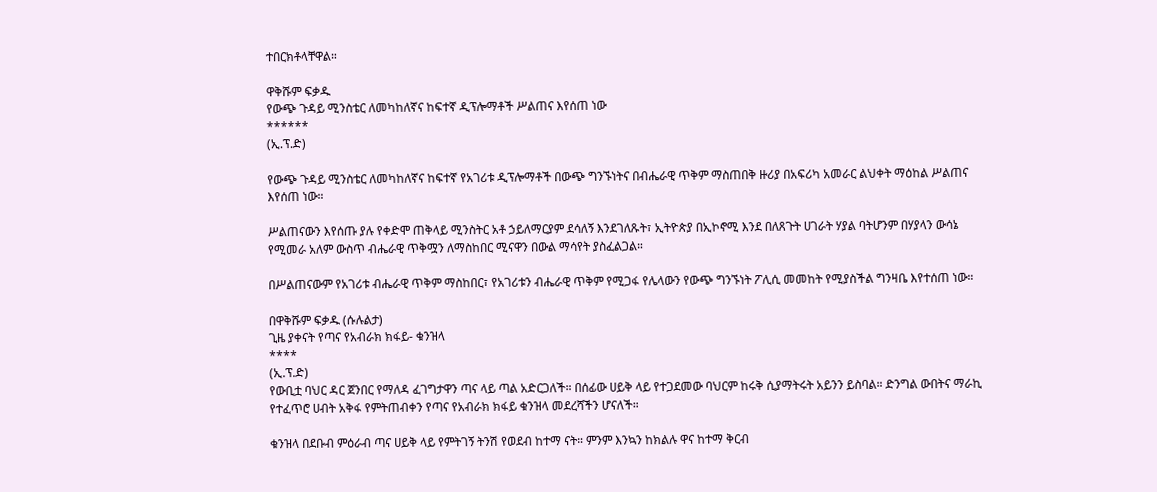ተበርክቶላቸዋል።

ዋቅሹም ፍቃዱ
የውጭ ጉዳይ ሚንስቴር ለመካከለኛና ከፍተኛ ዲፕሎማቶች ሥልጠና እየሰጠ ነው
******
(ኢ.ፕ.ድ)

የውጭ ጉዳይ ሚንስቴር ለመካከለኛና ከፍተኛ የአገሪቱ ዲፕሎማቶች በውጭ ግንኙነትና በብሔራዊ ጥቅም ማስጠበቅ ዙሪያ በአፍሪካ አመራር ልህቀት ማዕከል ሥልጠና እየሰጠ ነው።

ሥልጠናውን እየሰጡ ያሉ የቀድሞ ጠቅላይ ሚንስትር አቶ ኃይለማርያም ደሳለኝ እንደገለጹት፣ ኢትዮጵያ በኢኮኖሚ እንደ በለጸጉት ሀገራት ሃያል ባትሆንም በሃያላን ውሳኔ የሚመራ አለም ውስጥ ብሔራዊ ጥቅሟን ለማስከበር ሚናዋን በውል ማሳየት ያስፈልጋል።

በሥልጠናውም የአገሪቱ ብሔራዊ ጥቅም ማስከበር፣ የአገሪቱን ብሔራዊ ጥቅም የሚጋፋ የሌላውን የውጭ ግንኙነት ፖሊሲ መመከት የሚያስችል ግንዛቤ እየተሰጠ ነው።

በዋቅሹም ፍቃዱ (ሱሉልታ)
ጊዜ ያቀናት የጣና የአብራክ ክፋይ- ቁንዝላ
****
(ኢ.ፕ.ድ)
የውቢቷ ባህር ዳር ጀንበር የማለዳ ፈገግታዋን ጣና ላይ ጣል አድርጋለች። በሰፊው ሀይቅ ላይ የተጋደመው ባህርም ከሩቅ ሲያማትሩት አይንን ይስባል። ድንግል ውበትና ማራኪ የተፈጥሮ ሀብት አቅፋ የምትጠብቀን የጣና የአብራክ ክፋይ ቁንዝላ መደረሻችን ሆናለች።

ቁንዝላ በደቡብ ምዕራብ ጣና ሀይቅ ላይ የምትገኝ ትንሽ የወደብ ከተማ ናት። ምንም እንኳን ከክልሉ ዋና ከተማ ቅርብ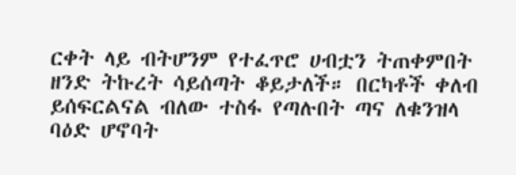ርቀት ላይ ብትሆንም የተፈጥሮ ሀብቷን ትጠቀምበት ዘንድ ትኩረት ሳይሰጣት ቆይታለች። በርካቶች ቀለብ ይሰፍርልናል ብለው ተስፋ የጣሉበት ጣና ለቁንዝላ ባዕድ ሆኖባት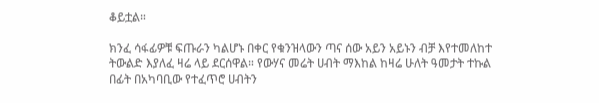ቆይቷል።

ክንፈ ሳፋፊዎቹ ፍጡራን ካልሆኑ በቀር የቁንዝላውን ጣና ሰው አይን አይኑን ብቻ እየተመለከተ ትውልድ እያለፈ ዛሬ ላይ ደርሰዋል። የውሃና መሬት ሀብት ማእከል ከዛሬ ሁለት ዓመታት ተኩል በፊት በአካባቢው የተፈጥሮ ሀብትን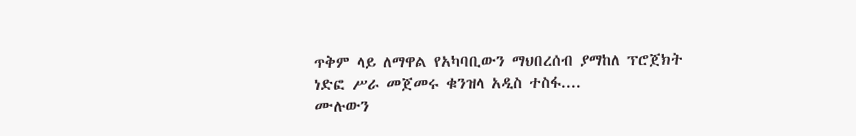ጥቅም ላይ ለማዋል የአካባቢውን ማህበረሰብ ያማከለ ፕሮጀክት ነድፎ ሥራ መጀመሩ ቁንዝላ አዲስ ተስፋ....
ሙሉውን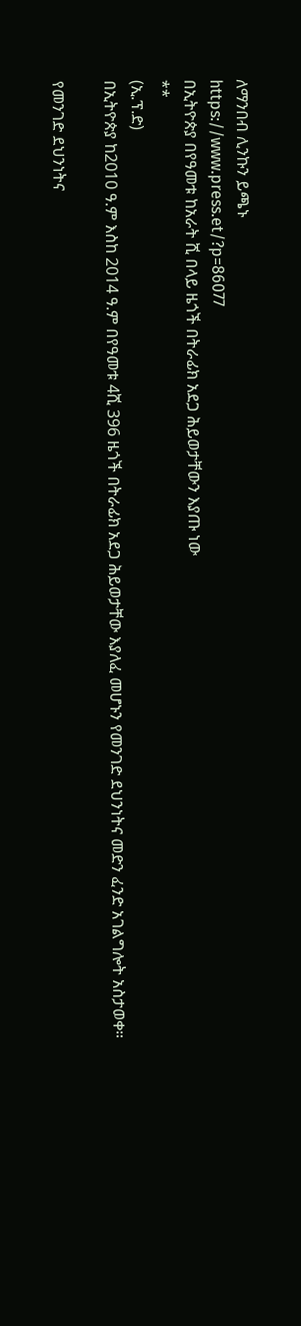ለማንበብ ሊንኩን ይጫኑ
https://www.press.et/?p=86077
በኢትዮጵያ በየዓመቱ ከአራት ሺ በላይ ዜጎች በትራፊክ አደጋ ሕይወታቸውን እያጡ ነው
**
(ኢ.ፕ.ድ)
በኢትዮጵያ ከ2010 ዓ.ም እስከ 2014 ዓ.ም በየዓመቱ 4ሺ 396 ዜጎች በትራፊክ አደጋ ሕይወታቸው እያለፈ መሆኑን የመንገድ ደህንነትና መድን ፈንድ አገልግሎት አስታወቀ።

የመንገድ ደህንነትና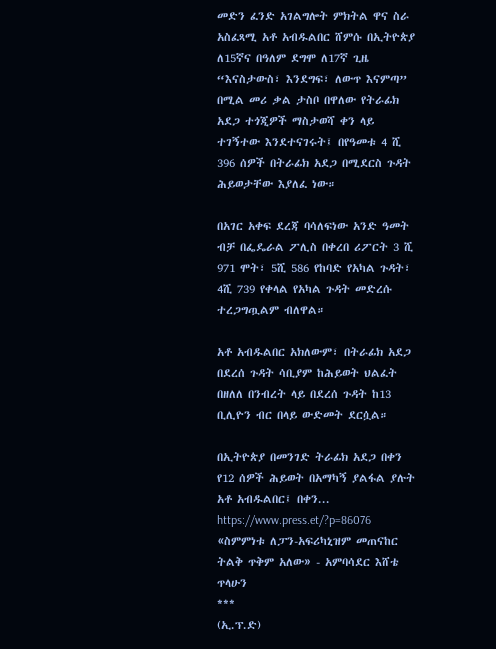መድን ፈንድ አገልግሎት ምክትል ዋና ስራ አስፈጻሚ አቶ አብዱልበር ሸምሱ በኢትዮጵያ ለ15ኛና በዓለም ደግሞ ለ17ኛ ጊዜ “እናስታውስ፣ እንደግፍ፣ ለውጥ እናምጣ” በሚል መሪ ቃል ታስቦ በዋለው የትራፊክ አደጋ ተጎጂዎች ማስታወሻ ቀን ላይ ተገኝተው እንደተናገሩት፤ በየዓመቱ 4 ሺ 396 ሰዎች በትራፊክ አደጋ በሚደርስ ጉዳት ሕይወታቸው እያለፈ ነው።

በአገር አቀፍ ደረጃ ባሳለፍነው አንድ ዓመት ብቻ በፌዴራል ፖሊስ በቀረበ ሪፖርት 3 ሺ 971 ሞት፣ 5ሺ 586 የከባድ የአካል ጉዳት፣ 4ሺ 739 የቀላል የአካል ጉዳት መድረሱ ተረጋግጧልም ብለዋል።

አቶ አብዱልበር አክለውም፣ በትራፊክ አደጋ በደረሰ ጉዳት ሳቢያም ከሕይወት ህልፈት በዘለለ በንብረት ላይ በደረሰ ጉዳት ከ13 ቢሊዮን ብር በላይ ውድመት ደርሷል።

በኢትዮጵያ በመንገድ ትራፊክ አደጋ በቀን የ12 ሰዎች ሕይወት በአማካኝ ያልፋል ያሉት አቶ አብዱልበር፤ በቀን...
https://www.press.et/?p=86076
«ስምምነቱ ለፓን-አፍሪካኒዝም መጠናከር ትልቅ ጥቅም አለው» - አምባሳደር እሸቴ ጥላሁን
***
(ኢ.ፕ.ድ)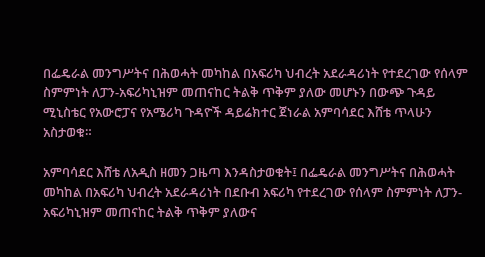በፌዴራል መንግሥትና በሕወሓት መካከል በአፍሪካ ህብረት አደራዳሪነት የተደረገው የሰላም ስምምነት ለፓን-አፍሪካኒዝም መጠናከር ትልቅ ጥቅም ያለው መሆኑን በውጭ ጉዳይ ሚኒስቴር የአውሮፓና የአሜሪካ ጉዳዮች ዳይሬክተር ጀነራል አምባሳደር እሸቴ ጥላሁን አስታወቁ።

አምባሳደር እሸቴ ለአዲስ ዘመን ጋዜጣ እንዳስታወቁት፤ በፌዴራል መንግሥትና በሕወሓት መካከል በአፍሪካ ህብረት አደራዳሪነት በደቡብ አፍሪካ የተደረገው የሰላም ስምምነት ለፓን-አፍሪካኒዝም መጠናከር ትልቅ ጥቅም ያለውና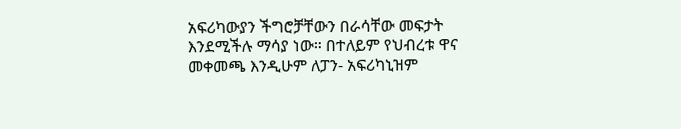አፍሪካውያን ችግሮቻቸውን በራሳቸው መፍታት እንደሚችሉ ማሳያ ነው። በተለይም የህብረቱ ዋና መቀመጫ እንዲሁም ለፓን- አፍሪካኒዝም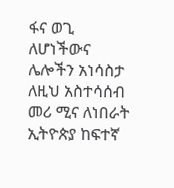ፋና ወጊ ለሆነችውና ሌሎችን አነሳስታ ለዚህ አስተሳሰብ መሪ ሚና ለነበራት ኢትዮጵያ ከፍተኛ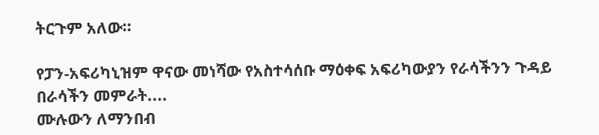ትርጉም አለው።

የፓን-አፍሪካኒዝም ዋናው መነሻው የአስተሳሰቡ ማዕቀፍ አፍሪካውያን የራሳችንን ጉዳይ በራሳችን መምራት....
ሙሉውን ለማንበብ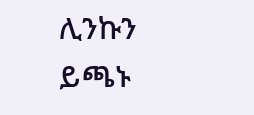ሊንኩን ይጫኑ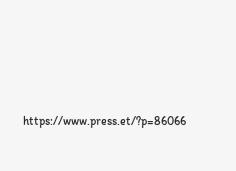https://www.press.et/?p=86066